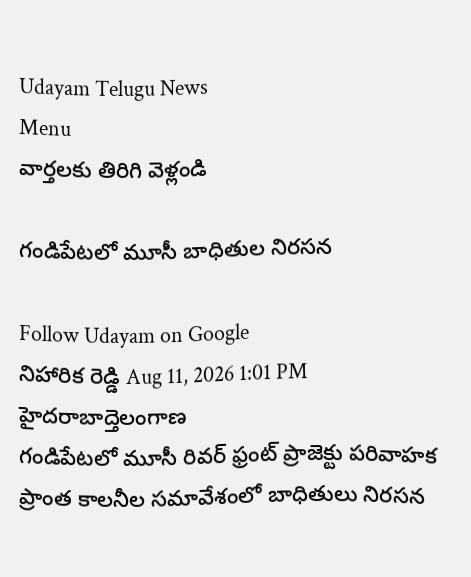Udayam Telugu News
Menu
వార్తలకు తిరిగి వెళ్లండి

గండిపేటలో మూసీ బాధితుల నిరసన

Follow Udayam on Google
నిహారిక రెడ్డి Aug 11, 2026 1:01 PM హైదరాబాద్తెలంగాణ
గండిపేటలో మూసీ రివర్‌ ఫ్రంట్‌ ప్రాజెక్టు పరివాహక ప్రాంత కాలనీల సమావేశంలో బాధితులు నిరసన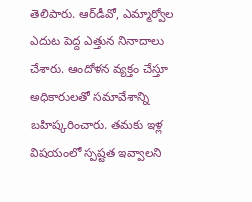తెలిపారు. ఆర్‌డీవో, ఎమ్మార్వోల ఎదుట పెద్ద ఎత్తున నినాదాలు చేశారు. ఆందోళన వ్యక్తం చేస్తూ అధికారులతో సమావేశాన్ని బహిష్కరించారు. తమకు ఇళ్ల విషయంలో స్పష్టత ఇవ్వాలని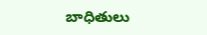బాధితులు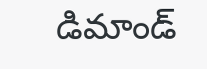డిమాండ్‌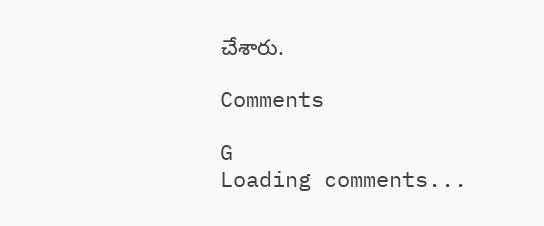చేశారు.

Comments

G
Loading comments...